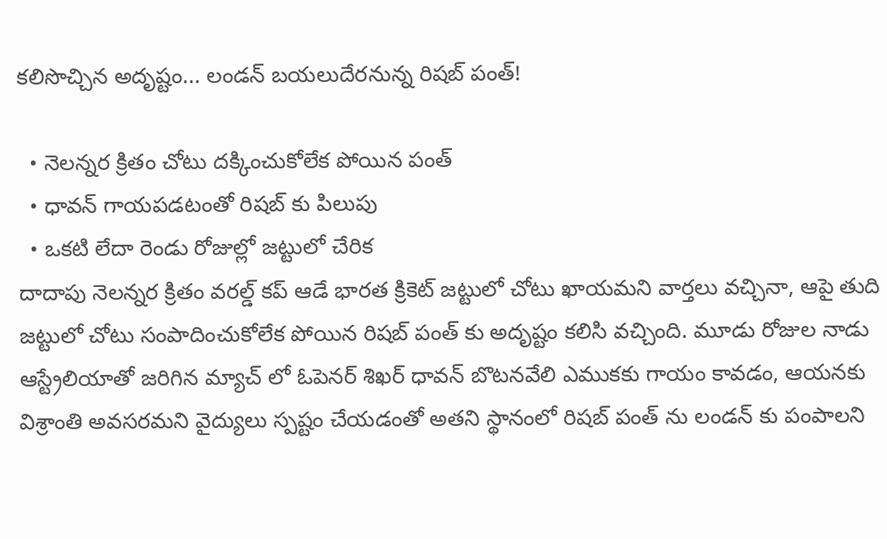కలిసొచ్చిన అదృష్టం... లండన్ బయలుదేరనున్న రిషబ్ పంత్!

  • నెలన్నర క్రితం చోటు దక్కించుకోలేక పోయిన పంత్
  • ధావన్ గాయపడటంతో రిషబ్ కు పిలుపు
  • ఒకటి లేదా రెండు రోజుల్లో జట్టులో చేరిక
దాదాపు నెలన్నర క్రితం వరల్డ్ కప్ ఆడే భారత క్రికెట్ జట్టులో చోటు ఖాయమని వార్తలు వచ్చినా, ఆపై తుది జట్టులో చోటు సంపాదించుకోలేక పోయిన రిషబ్ పంత్ కు అదృష్టం కలిసి వచ్చింది. మూడు రోజుల నాడు ఆస్ట్రేలియాతో జరిగిన మ్యాచ్ లో ఓపెనర్ శిఖర్ ధావన్ బొటనవేలి ఎముకకు గాయం కావడం, ఆయనకు విశ్రాంతి అవసరమని వైద్యులు స్పష్టం చేయడంతో అతని స్థానంలో రిషబ్ పంత్ ను లండన్ కు పంపాలని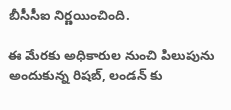బీసీసీఐ నిర్ణయించింది.

ఈ మేరకు అధికారుల నుంచి పిలుపును అందుకున్న రిషబ్, లండన్ కు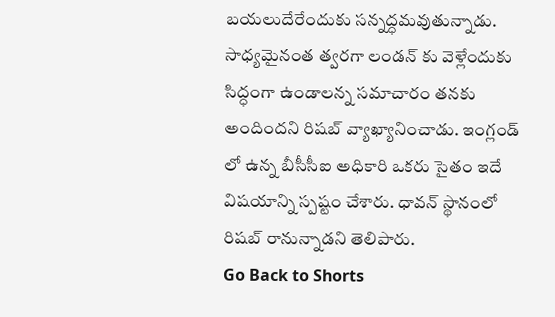బయలుదేరేందుకు సన్నద్ధమవుతున్నాడు. సాధ్యమైనంత త్వరగా లండన్ కు వెళ్లేందుకు సిద్ధంగా ఉండాలన్న సమాచారం తనకు అందిందని రిషబ్ వ్యాఖ్యానించాడు. ఇంగ్లండ్ లో ఉన్న బీసీసీఐ అధికారి ఒకరు సైతం ఇదే విషయాన్ని స్పష్టం చేశారు. ధావన్ స్థానంలో రిషబ్ రానున్నాడని తెలిపారు.
Go Back to Shorts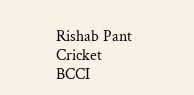Rishab Pant
Cricket
BCCI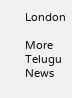London

More Telugu News